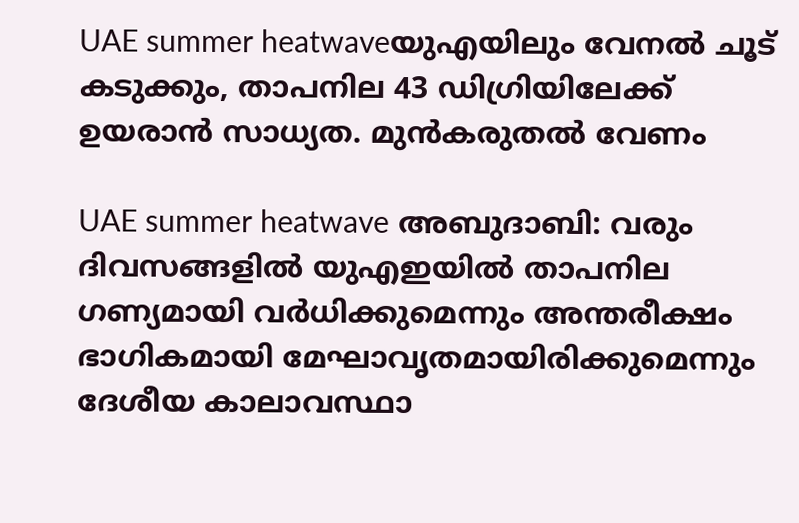UAE summer heatwaveയുഎയിലും വേനൽ ചൂട് കടുക്കും, താപനില 43 ഡിഗ്രിയിലേക്ക് ഉയരാൻ സാധ്യത. മുൻകരുതൽ വേണം

UAE summer heatwave അബുദാബി: വരും ദിവസങ്ങളിൽ യുഎഇയിൽ താപനില ഗണ്യമായി വർധിക്കുമെന്നും അന്തരീക്ഷം ഭാഗികമായി മേഘാവൃതമായിരിക്കുമെന്നും ദേശീയ കാലാവസ്ഥാ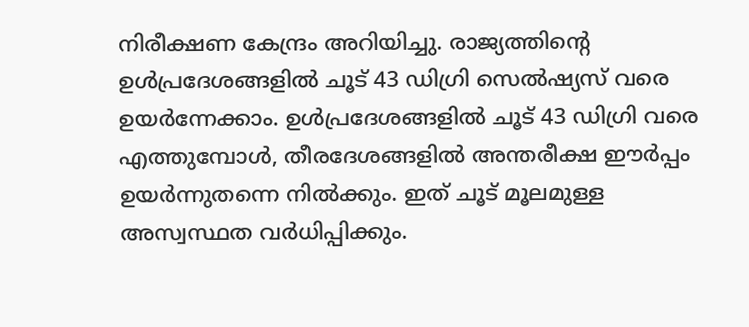നിരീക്ഷണ കേന്ദ്രം അറിയിച്ചു. രാജ്യത്തിന്റെ ഉൾപ്രദേശങ്ങളിൽ ചൂട് 43 ഡിഗ്രി സെൽഷ്യസ് വരെ ഉയർന്നേക്കാം. ഉൾപ്രദേശങ്ങളിൽ ചൂട് 43 ഡിഗ്രി വരെ എത്തുമ്പോൾ, തീരദേശങ്ങളിൽ അന്തരീക്ഷ ഈർപ്പം ഉയർന്നുതന്നെ നിൽക്കും. ഇത് ചൂട് മൂലമുള്ള അസ്വസ്ഥത വർധിപ്പിക്കും.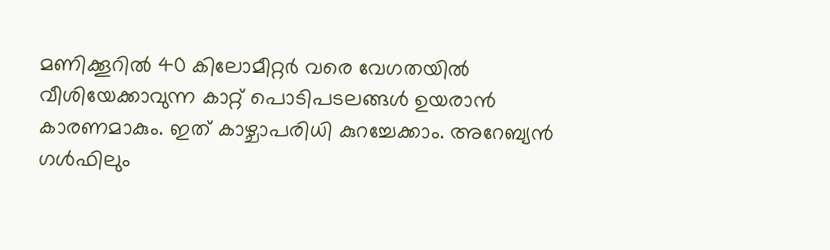മണിക്കൂറിൽ 40 കിലോമീറ്റർ വരെ വേഗതയിൽ വീശിയേക്കാവുന്ന കാറ്റ് പൊടിപടലങ്ങൾ ഉയരാൻ കാരണമാകും. ഇത് കാഴ്ചാപരിധി കുറച്ചേക്കാം. അറേബ്യൻ ഗൾഫിലും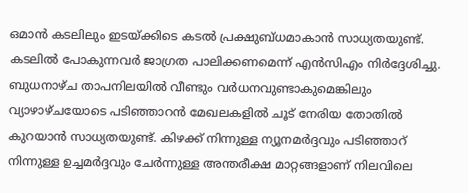ഒമാൻ കടലിലും ഇടയ്ക്കിടെ കടൽ പ്രക്ഷുബ്ധമാകാൻ സാധ്യതയുണ്ട്. കടലിൽ പോകുന്നവർ ജാഗ്രത പാലിക്കണമെന്ന് എൻസിഎം നിർദ്ദേശിച്ചു. ബുധനാഴ്ച താപനിലയിൽ വീണ്ടും വർധനവുണ്ടാകുമെങ്കിലും വ്യാഴാഴ്ചയോടെ പടിഞ്ഞാറൻ മേഖലകളിൽ ചൂട് നേരിയ തോതിൽ കുറയാൻ സാധ്യതയുണ്ട്. കിഴക്ക് നിന്നുള്ള ന്യൂനമർദ്ദവും പടിഞ്ഞാറ് നിന്നുള്ള ഉച്ചമർദ്ദവും ചേർന്നുള്ള അന്തരീക്ഷ മാറ്റങ്ങളാണ് നിലവിലെ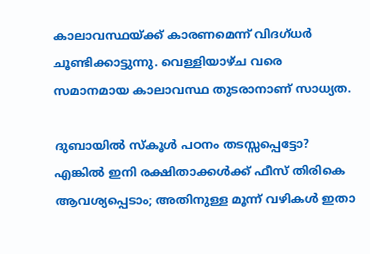കാലാവസ്ഥയ്ക്ക് കാരണമെന്ന് വിദഗ്ധർ ചൂണ്ടിക്കാട്ടുന്നു. വെള്ളിയാഴ്ച വരെ സമാനമായ കാലാവസ്ഥ തുടരാനാണ് സാധ്യത.

ദുബായിൽ സ്കൂൾ പഠനം തടസ്സപ്പെട്ടോ? എങ്കിൽ ഇനി രക്ഷിതാക്കൾക്ക് ഫീസ് തിരികെ ആവശ്യപ്പെടാം; അതിനുള്ള മൂന്ന് വഴികൾ ഇതാ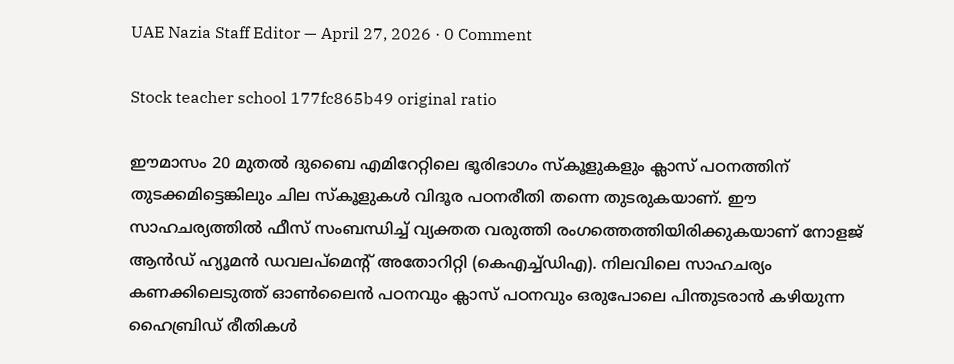UAE Nazia Staff Editor — April 27, 2026 · 0 Comment

Stock teacher school 177fc865b49 original ratio

ഈമാസം 20 മുതൽ ദുബൈ എമിറേറ്റിലെ ഭൂരിഭാഗം സ്കൂളുകളും ക്ലാസ് പഠനത്തിന് തുടക്കമിട്ടെങ്കിലും ചില സ്കൂളുകൾ വിദൂര പഠനരീതി തന്നെ തുടരുകയാണ്. ഈ സാഹചര്യത്തിൽ ഫീസ് സംബന്ധിച്ച് വ്യക്തത വരുത്തി രംഗത്തെത്തിയിരിക്കുകയാണ് നോളജ് ആൻഡ് ഹ്യൂമൻ ഡവലപ്മെന്‍റ് അതോറിറ്റി (കെഎച്ച്ഡിഎ). നിലവിലെ സാഹചര്യം കണക്കിലെടുത്ത് ഓൺലൈൻ പഠനവും ക്ലാസ് പഠനവും ഒരുപോലെ പിന്തുടരാൻ കഴിയുന്ന ഹൈബ്രിഡ് രീതികൾ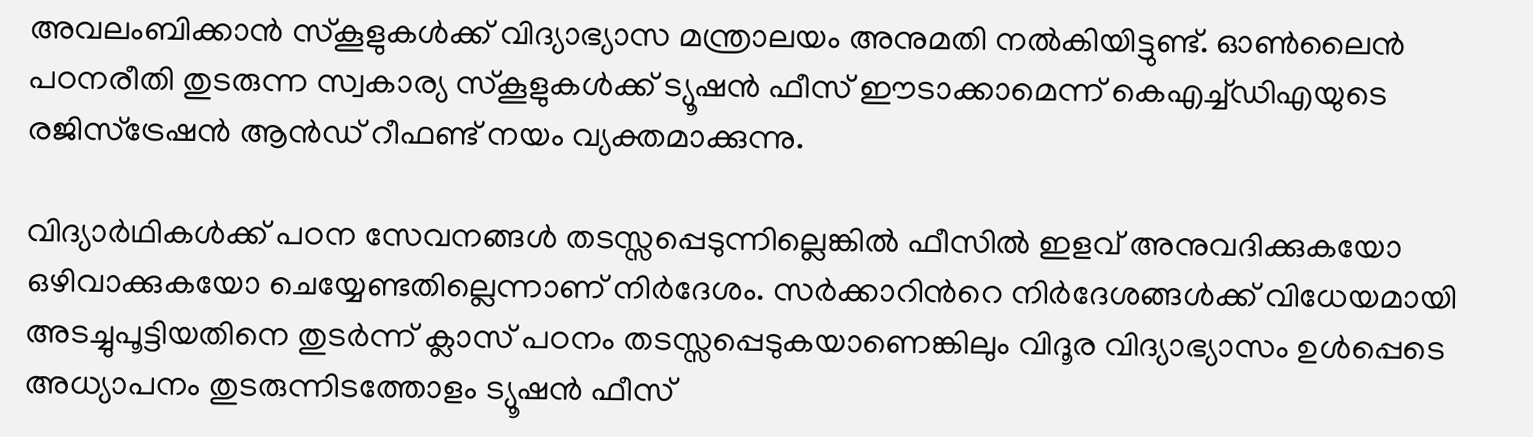അവലംബിക്കാൻ സ്കൂളുകൾക്ക് വിദ്യാഭ്യാസ മന്ത്രാലയം അനുമതി നൽകിയിട്ടുണ്ട്. ഓൺലൈൻ പഠനരീതി തുടരുന്ന സ്വകാര്യ സ്കൂളുകൾക്ക് ട്യൂഷൻ ഫീസ് ഈടാക്കാമെന്ന് കെഎച്ച്ഡിഎയുടെ രജിസ്ട്രേഷൻ ആൻഡ് റീഫണ്ട് നയം വ്യക്തമാക്കുന്നു.

വിദ്യാർഥികൾക്ക് പഠന സേവനങ്ങൾ തടസ്സപ്പെടുന്നില്ലെങ്കിൽ ഫീസിൽ ഇളവ് അനുവദിക്കുകയോ ഒഴിവാക്കുകയോ ചെയ്യേണ്ടതില്ലെന്നാണ് നിർദേശം. സർക്കാറിന്‍റെ നിർദേശങ്ങൾക്ക് വിധേയമായി അടച്ചുപൂട്ടിയതിനെ തുടർന്ന് ക്ലാസ് പഠനം തടസ്സപ്പെടുകയാണെങ്കിലും വിദൂര വിദ്യാഭ്യാസം ഉൾപ്പെടെ അധ്യാപനം തുടരുന്നിടത്തോളം ട്യൂഷൻ ഫീസ്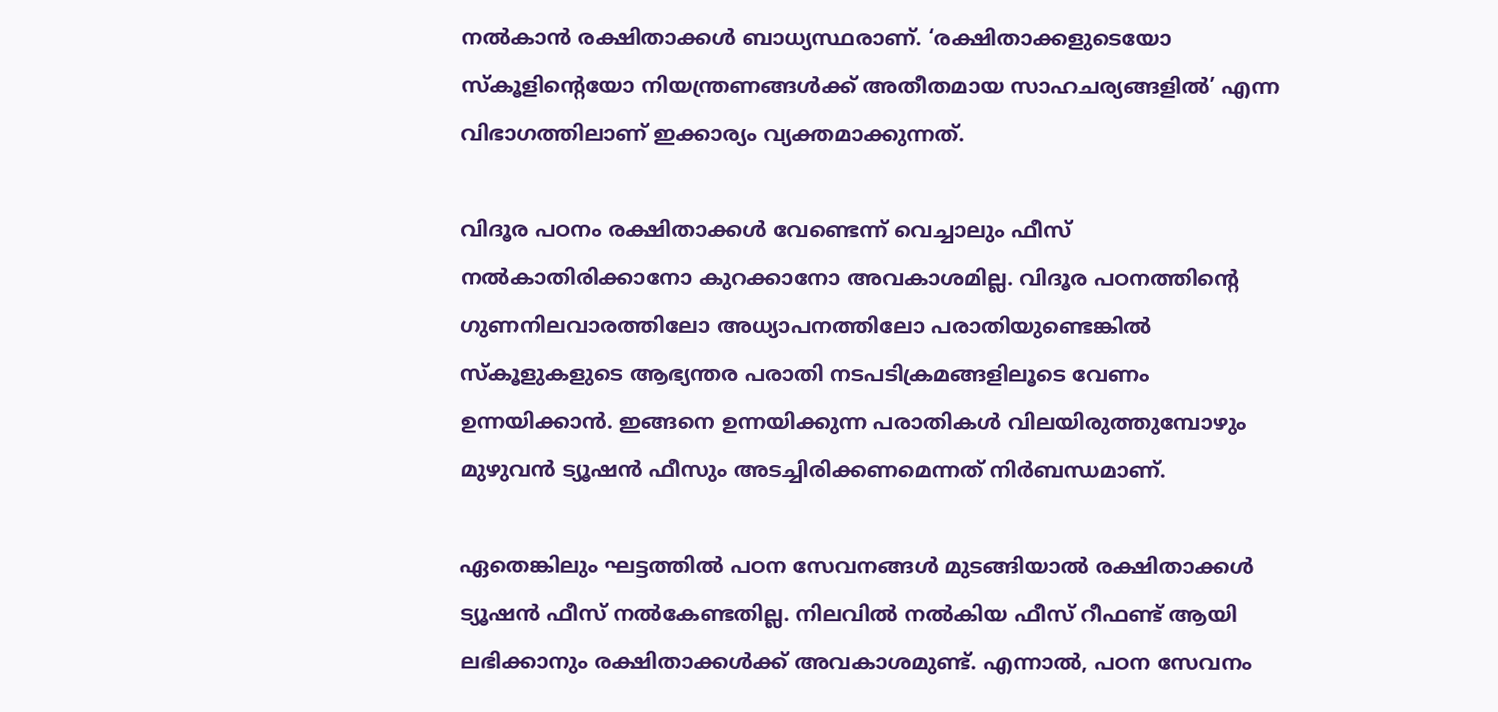നൽകാൻ രക്ഷിതാക്കൾ ബാധ്യസ്ഥരാണ്. ‘രക്ഷിതാക്കളുടെയോ സ്കൂളിന്റെയോ നിയന്ത്രണങ്ങൾക്ക് അതീതമായ സാഹചര്യങ്ങളിൽ’ എന്ന വിഭാഗത്തിലാണ് ഇക്കാര്യം വ്യക്തമാക്കുന്നത്.

വിദൂര പഠനം രക്ഷിതാക്കൾ വേണ്ടെന്ന് വെച്ചാലും ഫീസ് നൽകാതിരിക്കാനോ കുറക്കാനോ അവകാശമില്ല. വിദൂര പഠനത്തിന്‍റെ ഗുണനിലവാരത്തിലോ അധ്യാപനത്തിലോ പരാതിയുണ്ടെങ്കിൽ സ്കൂളുകളുടെ ആഭ്യന്തര പരാതി നടപടിക്രമങ്ങളിലൂടെ വേണം ഉന്നയിക്കാൻ. ഇങ്ങനെ ഉന്നയിക്കുന്ന പരാതികൾ വിലയിരുത്തുമ്പോഴും മുഴുവൻ ട്യൂഷൻ ഫീസും അടച്ചിരിക്കണമെന്നത് നിർബന്ധമാണ്.

ഏതെങ്കിലും ഘട്ടത്തിൽ പഠന സേവനങ്ങൾ മുടങ്ങിയാൽ രക്ഷിതാക്കൾ ട്യൂഷൻ ഫീസ് നൽകേണ്ടതില്ല. നിലവിൽ നൽകിയ ഫീസ് റീഫണ്ട് ആയി ലഭിക്കാനും രക്ഷിതാക്കൾക്ക് അവകാശമുണ്ട്. എന്നാൽ, പഠന സേവനം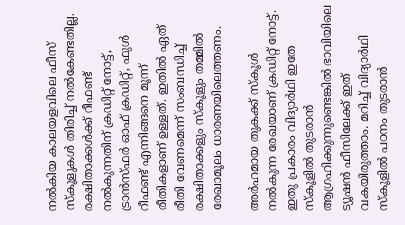നൽകിയ കാലയളവിലെ ഫീസ് സ്കൂളുകൾ തിരിച്ച് നൽകേണ്ടതില്ല. രക്ഷിതാക്കൾക്ക് റീഫണ്ട് നൽകുന്നതിന് ക്രഡിറ്റ് നോട്ട്, ട്രാൻസ്ഫർ ഓഫ് ക്രഡിറ്റ്, ഫുൾ റീഫണ്ട് എന്നിങ്ങനെ മൂന്ന് രീതികളാണ് ഉള്ളത്. ഇതിൽ ഏത് രീതി വേണമെന്ന് സംബന്ധിച്ച് രക്ഷിതാക്കളും സ്കൂളും തമ്മിൽ രേഖാമൂലം ധാരണയിലെത്തണം.

അർഹമായ തുകക്ക് സ്കൂൾ നൽകുന്ന രേഖയാണ് ക്രഡിറ്റ് നോട്ട്. ഇതു പ്രകാരം വിദ്യാർഥി ഇതേ സ്കൂളിൽ തുടരാൻ ആഗ്രഹിക്കുന്നുണ്ടെങ്കിൽ ഭാവിയിലെ ട്യൂഷൻ ഫീസിലേക്ക് ഇത് വകയിരുത്താം. മറിച്ച് വിദ്യാർഥി സ്കൂളിൽ പഠനം തുടരാൻ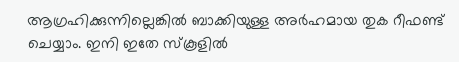ആഗ്രഹിക്കുന്നില്ലെങ്കിൽ ബാക്കിയുള്ള അർഹമായ തുക റീഫണ്ട് ചെയ്യാം. ഇനി ഇതേ സ്കൂളിൽ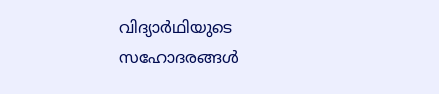വിദ്യാർഥിയുടെ സഹോദരങ്ങൾ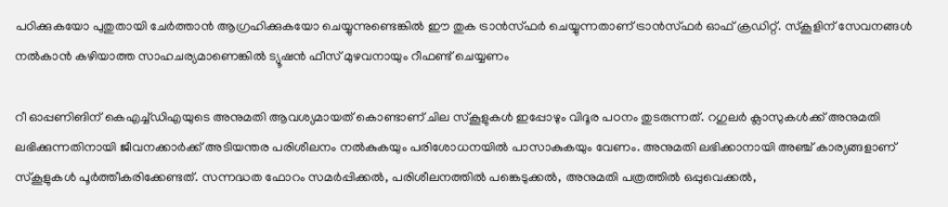പഠിക്കുകയോ പുതുതായി ചേർത്താൻ ആഗ്രഹിക്കുകയോ ചെയ്യുന്നുണ്ടെങ്കിൽ ഈ തുക ട്രാൻസ്ഫർ ചെയ്യുന്നതാണ് ട്രാൻസ്ഫർ ഓഫ് ക്രഡിറ്റ്. സ്കൂളിന് സേവനങ്ങൾ നൽകാൻ കഴിയാത്ത സാഹചര്യമാണെങ്കിൽ ട്യൂഷൻ ഫീസ് മുഴവനായും റീഫണ്ട് ചെയ്യണം

റീ ഓപ്പണിങിന് കെഎച്ച്ഡിഎയുടെ അനുമതി ആവശ്യമായത് കൊണ്ടാണ് ചില സ്കൂളുകൾ ഇപ്പോഴും വിദൂര പഠനം തുടരുന്നത്. റഗുലർ ക്ലാസുകൾക്ക് അനുമതി ലഭിക്കുന്നതിനായി ജീവനക്കാർക്ക് അടിയന്തര പരിശീലനം നൽകുകയും പരിശോധനയിൽ പാസാകുകയും വേണം. അനുമതി ലഭിക്കാനായി അഞ്ച് കാര്യങ്ങളാണ് സ്കൂളുകൾ പൂർത്തീകരിക്കേണ്ടത്. സന്നദ്ധത ഫോറം സമർപ്പിക്കൽ, പരിശീലനത്തിൽ പങ്കെടുക്കൽ, അനുമതി പത്രത്തിൽ ഒപ്പുവെക്കൽ,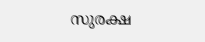സുരക്ഷ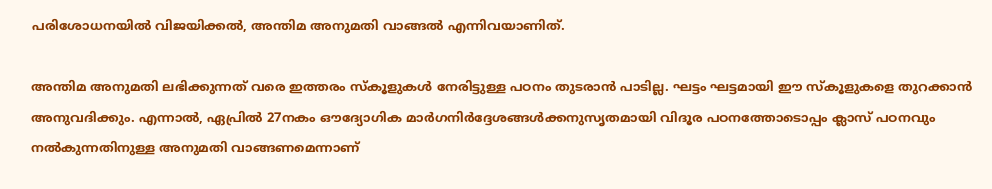പരിശോധനയിൽ വിജയിക്കൽ, അന്തിമ അനുമതി വാങ്ങൽ എന്നിവയാണിത്.

അന്തിമ അനുമതി ലഭിക്കുന്നത് വരെ ഇത്തരം സ്കൂളുകൾ നേരിട്ടുള്ള പഠനം തുടരാൻ പാടില്ല. ഘട്ടം ഘട്ടമായി ഈ സ്കൂളുകളെ തുറക്കാൻ അനുവദിക്കും. എന്നാൽ, ഏപ്രിൽ 27നകം ഔദ്യോഗിക മാർഗനിർദ്ദേശങ്ങൾക്കനുസൃതമായി വിദൂര പഠനത്തോടൊപ്പം ക്ലാസ് പഠനവും നൽകുന്നതിനുള്ള അനുമതി വാങ്ങണമെന്നാണ്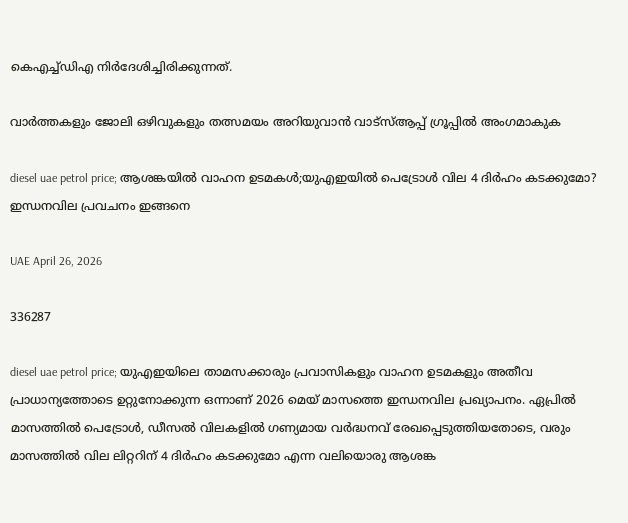കെഎച്ച്ഡിഎ നിർദേശിച്ചിരിക്കുന്നത്.

വാർത്തകളും ജോലി ഒഴിവുകളും തത്സമയം അറിയുവാൻ വാട്സ്ആപ്പ് ഗ്രൂപ്പിൽ അംഗമാകുക

diesel uae petrol price; ആശങ്കയിൽ വാഹന ഉടമകൾ;യുഎഇയിൽ പെട്രോൾ വില 4 ദിർഹം കടക്കുമോ? ഇന്ധനവില പ്രവചനം ഇങ്ങനെ

UAE April 26, 2026

336287

diesel uae petrol price; യുഎഇയിലെ താമസക്കാരും പ്രവാസികളും വാഹന ഉടമകളും അതീവ പ്രാധാന്യത്തോടെ ഉറ്റുനോക്കുന്ന ഒന്നാണ് 2026 മെയ് മാസത്തെ ഇന്ധനവില പ്രഖ്യാപനം. ഏപ്രിൽ മാസത്തിൽ പെട്രോൾ, ഡീസൽ വിലകളിൽ ഗണ്യമായ വർദ്ധനവ് രേഖപ്പെടുത്തിയതോടെ, വരും മാസത്തിൽ വില ലിറ്ററിന് 4 ദിർഹം കടക്കുമോ എന്ന വലിയൊരു ആശങ്ക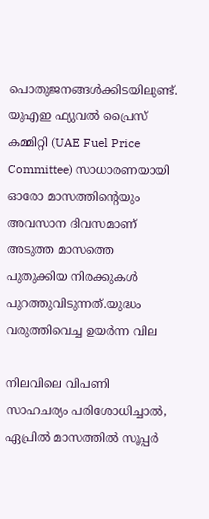പൊതുജനങ്ങൾക്കിടയിലുണ്ട്. യുഎഇ ഫ്യുവൽ പ്രൈസ് കമ്മിറ്റി (UAE Fuel Price Committee) സാധാരണയായി ഓരോ മാസത്തിന്റെയും അവസാന ദിവസമാണ് അടുത്ത മാസത്തെ പുതുക്കിയ നിരക്കുകൾ പുറത്തുവിടുന്നത്.യുദ്ധം വരുത്തിവെച്ച ഉയർന്ന വില

നിലവിലെ വിപണി സാഹചര്യം പരിശോധിച്ചാൽ, ഏപ്രിൽ മാസത്തിൽ സൂപ്പർ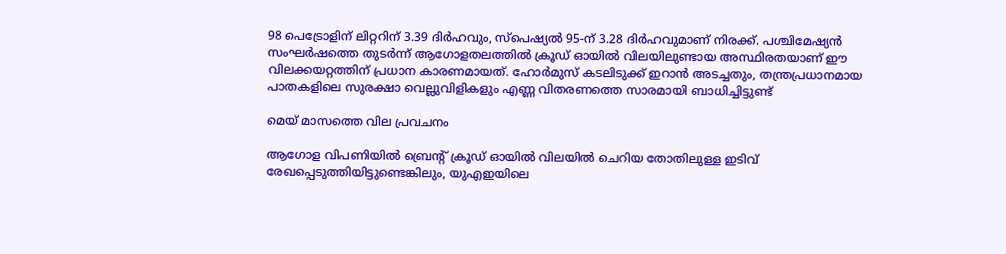98 പെട്രോളിന് ലിറ്ററിന് 3.39 ദിർഹവും, സ്പെഷ്യൽ 95-ന് 3.28 ദിർഹവുമാണ് നിരക്ക്. പശ്ചിമേഷ്യൻ സംഘർഷത്തെ തുടർന്ന് ആഗോളതലത്തിൽ ക്രൂഡ് ഓയിൽ വിലയിലുണ്ടായ അസ്ഥിരതയാണ് ഈ വിലക്കയറ്റത്തിന് പ്രധാന കാരണമായത്. ഹോർമുസ് കടലിടുക്ക് ഇറാൻ അടച്ചതും, തന്ത്രപ്രധാനമായ പാതകളിലെ സുരക്ഷാ വെല്ലുവിളികളും എണ്ണ വിതരണത്തെ സാരമായി ബാധിച്ചിട്ടുണ്ട്

മെയ് മാസത്തെ വില പ്രവചനം

ആഗോള വിപണിയിൽ ബ്രെന്റ് ക്രൂഡ് ഓയിൽ വിലയിൽ ചെറിയ തോതിലുള്ള ഇടിവ് രേഖപ്പെടുത്തിയിട്ടുണ്ടെങ്കിലും, യുഎഇയിലെ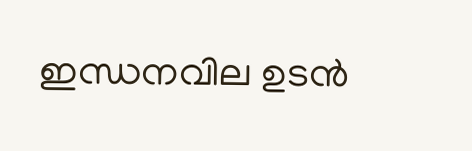ഇന്ധനവില ഉടൻ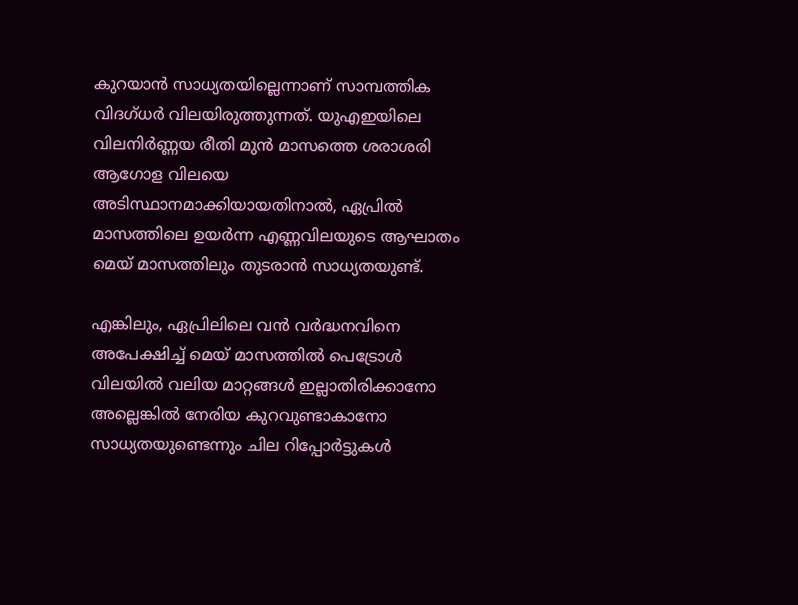കുറയാൻ സാധ്യതയില്ലെന്നാണ് സാമ്പത്തിക വിദഗ്ധർ വിലയിരുത്തുന്നത്. യുഎഇയിലെ വിലനിർണ്ണയ രീതി മുൻ മാസത്തെ ശരാശരി ആഗോള വിലയെ അടിസ്ഥാനമാക്കിയായതിനാൽ, ഏപ്രിൽ മാസത്തിലെ ഉയർന്ന എണ്ണവിലയുടെ ആഘാതം മെയ് മാസത്തിലും തുടരാൻ സാധ്യതയുണ്ട്.

എങ്കിലും, ഏപ്രിലിലെ വൻ വർദ്ധനവിനെ അപേക്ഷിച്ച് മെയ് മാസത്തിൽ പെട്രോൾ വിലയിൽ വലിയ മാറ്റങ്ങൾ ഇല്ലാതിരിക്കാനോ അല്ലെങ്കിൽ നേരിയ കുറവുണ്ടാകാനോ സാധ്യതയുണ്ടെന്നും ചില റിപ്പോർട്ടുകൾ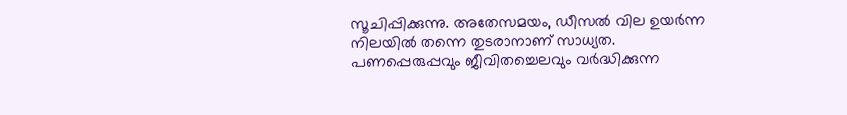സൂചിപ്പിക്കുന്നു. അതേസമയം, ഡീസൽ വില ഉയർന്ന നിലയിൽ തന്നെ തുടരാനാണ് സാധ്യത. പണപ്പെരുപ്പവും ജീവിതച്ചെലവും വർദ്ധിക്കുന്ന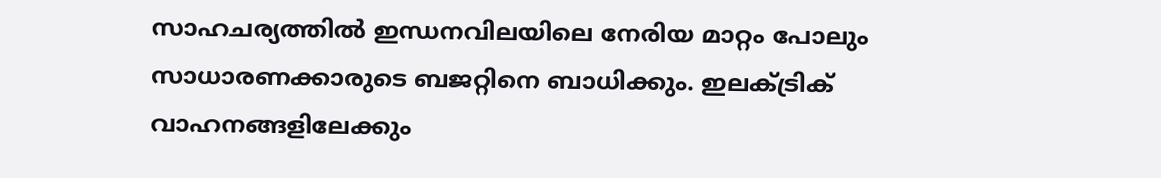സാഹചര്യത്തിൽ ഇന്ധനവിലയിലെ നേരിയ മാറ്റം പോലും സാധാരണക്കാരുടെ ബജറ്റിനെ ബാധിക്കും. ഇലക്ട്രിക് വാഹനങ്ങളിലേക്കും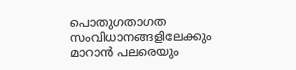പൊതുഗതാഗത സംവിധാനങ്ങളിലേക്കും മാറാൻ പലരെയും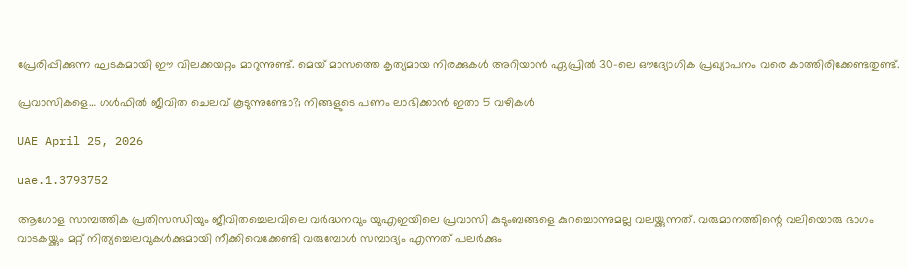പ്രേരിപ്പിക്കുന്ന ഘടകമായി ഈ വിലക്കയറ്റം മാറുന്നുണ്ട്. മെയ് മാസത്തെ കൃത്യമായ നിരക്കുകൾ അറിയാൻ ഏപ്രിൽ 30-ലെ ഔദ്യോഗിക പ്രഖ്യാപനം വരെ കാത്തിരിക്കേണ്ടതുണ്ട്.

പ്രവാസികളെ… ഗൾഫിൽ ജീവിത ചെലവ് കൂടുന്നുണ്ടോ?; നിങ്ങളുടെ പണം ലാഭിക്കാൻ ഇതാ 5 വഴികൾ

UAE April 25, 2026

uae.1.3793752

ആഗോള സാമ്പത്തിക പ്രതിസന്ധിയും ജീവിതച്ചെലവിലെ വർദ്ധനവും യുഎഇയിലെ പ്രവാസി കുടുംബങ്ങളെ കുറച്ചൊന്നുമല്ല വലയ്ക്കുന്നത്. വരുമാനത്തിന്റെ വലിയൊരു ഭാഗം വാടകയ്ക്കും മറ്റ് നിത്യച്ചെലവുകൾക്കുമായി നീക്കിവെക്കേണ്ടി വരുമ്പോൾ സമ്പാദ്യം എന്നത് പലർക്കും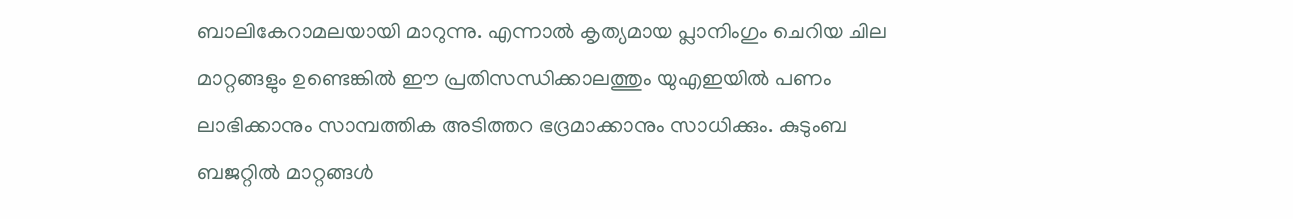ബാലികേറാമലയായി മാറുന്നു. എന്നാൽ കൃത്യമായ പ്ലാനിംഗും ചെറിയ ചില മാറ്റങ്ങളും ഉണ്ടെങ്കിൽ ഈ പ്രതിസന്ധിക്കാലത്തും യുഎഇയിൽ പണം ലാഭിക്കാനും സാമ്പത്തിക അടിത്തറ ഭദ്രമാക്കാനും സാധിക്കും. കുടുംബ ബജറ്റിൽ മാറ്റങ്ങൾ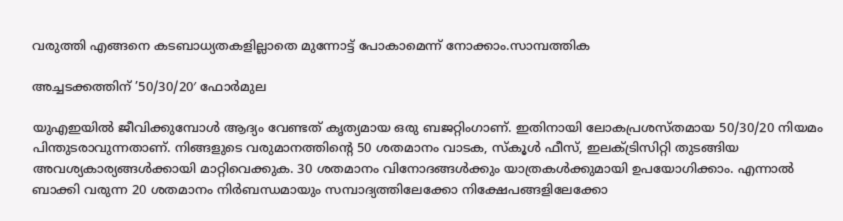വരുത്തി എങ്ങനെ കടബാധ്യതകളില്ലാതെ മുന്നോട്ട് പോകാമെന്ന് നോക്കാം.സാമ്പത്തിക

അച്ചടക്കത്തിന് ’50/30/20′ ഫോർമുല

യുഎഇയിൽ ജീവിക്കുമ്പോൾ ആദ്യം വേണ്ടത് കൃത്യമായ ഒരു ബജറ്റിംഗാണ്. ഇതിനായി ലോകപ്രശസ്തമായ 50/30/20 നിയമം പിന്തുടരാവുന്നതാണ്. നിങ്ങളുടെ വരുമാനത്തിന്റെ 50 ശതമാനം വാടക, സ്കൂൾ ഫീസ്, ഇലക്ട്രിസിറ്റി തുടങ്ങിയ അവശ്യകാര്യങ്ങൾക്കായി മാറ്റിവെക്കുക. 30 ശതമാനം വിനോദങ്ങൾക്കും യാത്രകൾക്കുമായി ഉപയോഗിക്കാം. എന്നാൽ ബാക്കി വരുന്ന 20 ശതമാനം നിർബന്ധമായും സമ്പാദ്യത്തിലേക്കോ നിക്ഷേപങ്ങളിലേക്കോ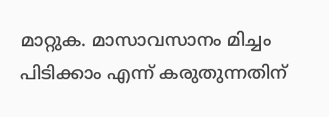മാറ്റുക. മാസാവസാനം മിച്ചം പിടിക്കാം എന്ന് കരുതുന്നതിന്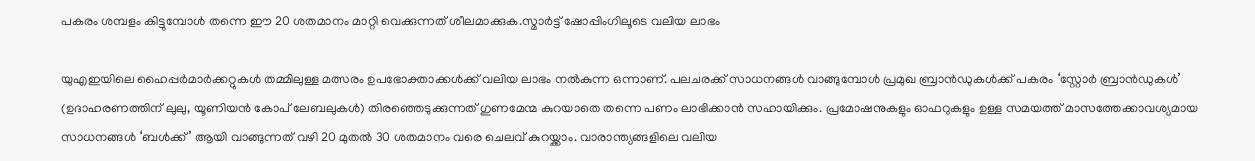പകരം ശമ്പളം കിട്ടുമ്പോൾ തന്നെ ഈ 20 ശതമാനം മാറ്റി വെക്കുന്നത് ശീലമാക്കുക.സ്മാർട്ട് ഷോപ്പിംഗിലൂടെ വലിയ ലാഭം

യുഎഇയിലെ ഹൈപ്പർമാർക്കറ്റുകൾ തമ്മിലുള്ള മത്സരം ഉപഭോക്താക്കൾക്ക് വലിയ ലാഭം നൽകുന്ന ഒന്നാണ്. പലചരക്ക് സാധനങ്ങൾ വാങ്ങുമ്പോൾ പ്രമുഖ ബ്രാൻഡുകൾക്ക് പകരം ‘സ്റ്റോർ ബ്രാൻഡുകൾ’ (ഉദാഹരണത്തിന് ലുലു, യൂണിയൻ കോപ് ലേബലുകൾ) തിരഞ്ഞെടുക്കുന്നത് ഗുണമേന്മ കുറയാതെ തന്നെ പണം ലാഭിക്കാൻ സഹായിക്കും. പ്രമോഷനുകളും ഓഫറുകളും ഉള്ള സമയത്ത് മാസത്തേക്കാവശ്യമായ സാധനങ്ങൾ ‘ബൾക്ക്’ ആയി വാങ്ങുന്നത് വഴി 20 മുതൽ 30 ശതമാനം വരെ ചെലവ് കുറയ്ക്കാം. വാരാന്ത്യങ്ങളിലെ വലിയ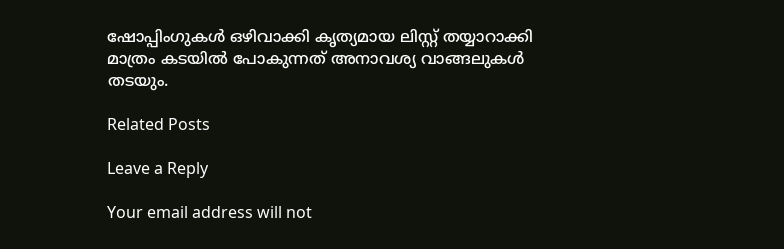ഷോപ്പിംഗുകൾ ഒഴിവാക്കി കൃത്യമായ ലിസ്റ്റ് തയ്യാറാക്കി മാത്രം കടയിൽ പോകുന്നത് അനാവശ്യ വാങ്ങലുകൾ തടയും.

Related Posts

Leave a Reply

Your email address will not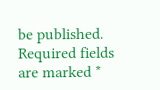be published. Required fields are marked *